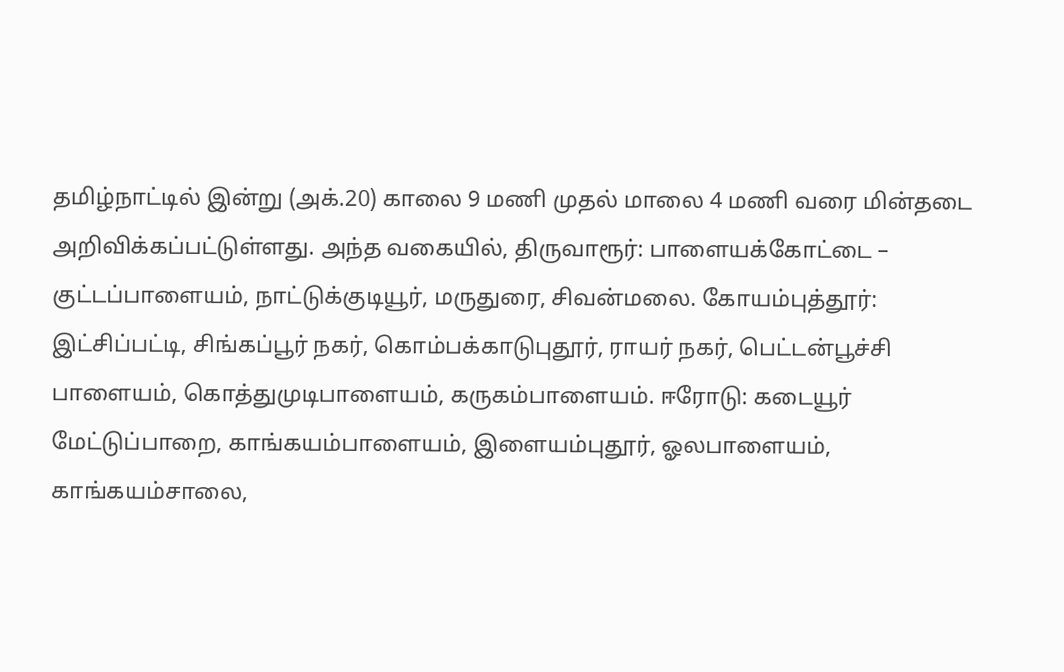தமிழ்நாட்டில் இன்று (அக்.20) காலை 9 மணி முதல் மாலை 4 மணி வரை மின்தடை அறிவிக்கப்பட்டுள்ளது. அந்த வகையில், திருவாரூர்: பாளையக்கோட்டை – குட்டப்பாளையம், நாட்டுக்குடியூர், மருதுரை, சிவன்மலை. கோயம்புத்தூர்: இட்சிப்பட்டி, சிங்கப்பூர் நகர், கொம்பக்காடுபுதூர், ராயர் நகர், பெட்டன்பூச்சி பாளையம், கொத்துமுடிபாளையம், கருகம்பாளையம். ஈரோடு: கடையூர் மேட்டுப்பாறை, காங்கயம்பாளையம், இளையம்புதூர், ஓலபாளையம், காங்கயம்சாலை,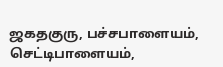ஜகதகுரு, பச்சபாளையம், செட்டிபாளையம்,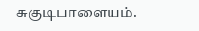சுகுடிபாளையம்.